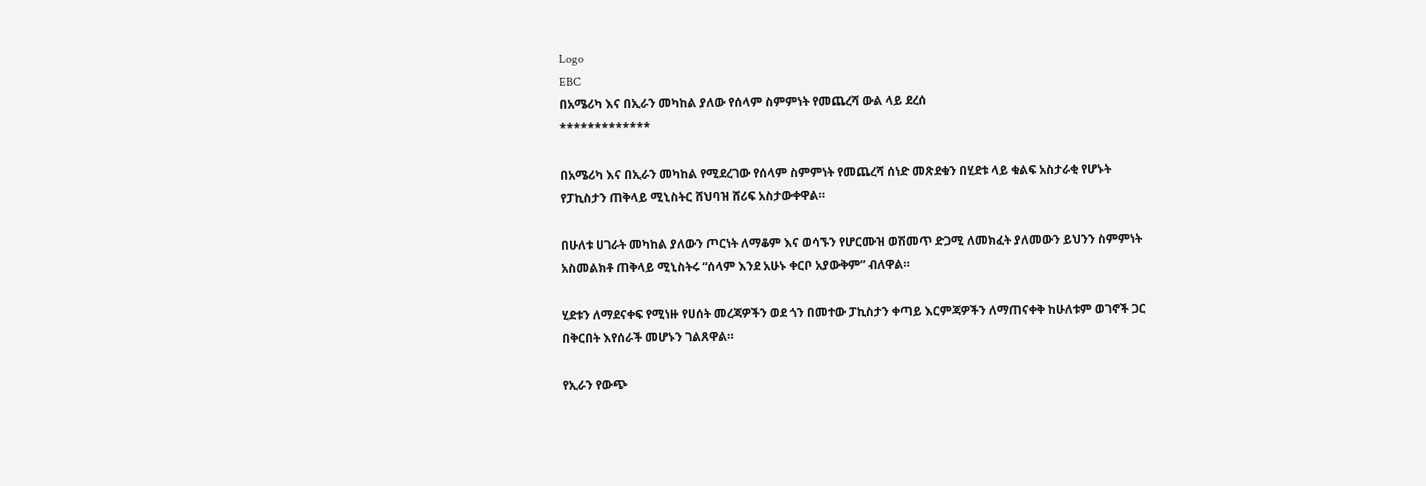Logo
EBC
በአሜሪካ እና በኢራን መካከል ያለው የሰላም ስምምነት የመጨረሻ ውል ላይ ደረሰ
*************

በአሜሪካ እና በኢራን መካከል የሚደረገው የሰላም ስምምነት የመጨረሻ ሰነድ መጽደቁን በሂደቱ ላይ ቁልፍ አስታራቂ የሆኑት የፓኪስታን ጠቅላይ ሚኒስትር ሸህባዝ ሸሪፍ አስታውቀዋል።

በሁለቱ ሀገራት መካከል ያለውን ጦርነት ለማቆም እና ወሳኙን የሆርሙዝ ወሽመጥ ድጋሚ ለመክፈት ያለመውን ይህንን ስምምነት አስመልክቶ ጠቅላይ ሚኒስትሩ “ሰላም እንደ አሁኑ ቀርቦ አያውቅም” ብለዋል።

ሂደቱን ለማደናቀፍ የሚነዙ የሀሰት መረጃዎችን ወደ ጎን በመተው ፓኪስታን ቀጣይ እርምጃዎችን ለማጠናቀቅ ከሁለቱም ወገኖች ጋር በቅርበት እየሰራች መሆኑን ገልጸዋል።

የኢራን የውጭ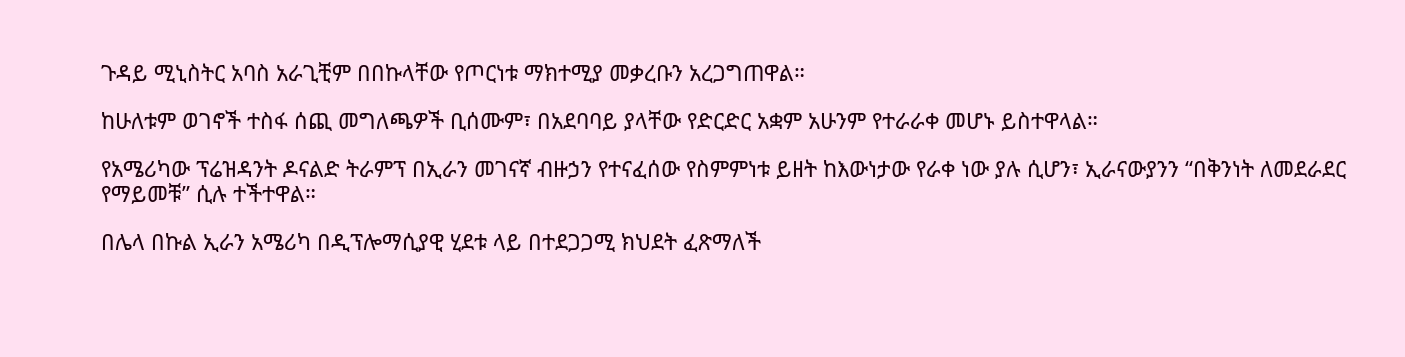ጉዳይ ሚኒስትር አባስ አራጊቺም በበኩላቸው የጦርነቱ ማክተሚያ መቃረቡን አረጋግጠዋል።

ከሁለቱም ወገኖች ተስፋ ሰጪ መግለጫዎች ቢሰሙም፣ በአደባባይ ያላቸው የድርድር አቋም አሁንም የተራራቀ መሆኑ ይስተዋላል።

የአሜሪካው ፕሬዝዳንት ዶናልድ ትራምፕ በኢራን መገናኛ ብዙኃን የተናፈሰው የስምምነቱ ይዘት ከእውነታው የራቀ ነው ያሉ ሲሆን፣ ኢራናውያንን “በቅንነት ለመደራደር የማይመቹ” ሲሉ ተችተዋል።

በሌላ በኩል ኢራን አሜሪካ በዲፕሎማሲያዊ ሂደቱ ላይ በተደጋጋሚ ክህደት ፈጽማለች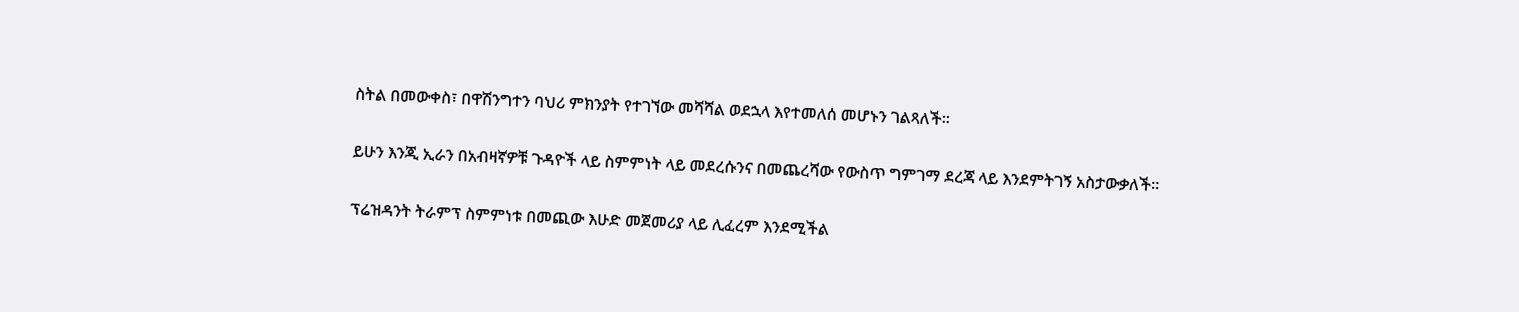ስትል በመውቀስ፣ በዋሽንግተን ባህሪ ምክንያት የተገኘው መሻሻል ወደኋላ እየተመለሰ መሆኑን ገልጻለች።

ይሁን እንጂ ኢራን በአብዛኛዎቹ ጉዳዮች ላይ ስምምነት ላይ መደረሱንና በመጨረሻው የውስጥ ግምገማ ደረጃ ላይ እንደምትገኝ አስታውቃለች።

ፕሬዝዳንት ትራምፕ ስምምነቱ በመጪው እሁድ መጀመሪያ ላይ ሊፈረም እንደሚችል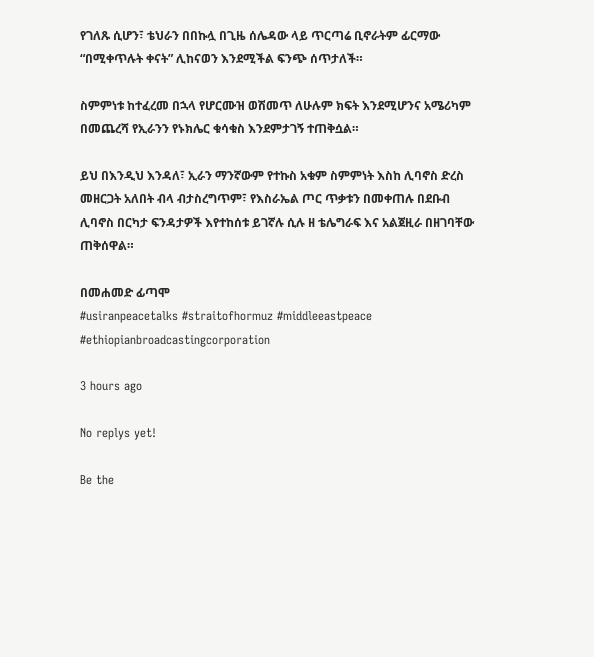የገለጹ ሲሆን፣ ቴህራን በበኩሏ በጊዜ ሰሌዳው ላይ ጥርጣሬ ቢኖራትም ፊርማው “በሚቀጥሉት ቀናት” ሊከናወን እንደሚችል ፍንጭ ሰጥታለች።

ስምምነቱ ከተፈረመ በኋላ የሆርሙዝ ወሽመጥ ለሁሉም ክፍት እንደሚሆንና አሜሪካም በመጨረሻ የኢራንን የኑክሌር ቁሳቁስ እንደምታገኝ ተጠቅሷል።

ይህ በእንዲህ እንዳለ፣ ኢራን ማንኛውም የተኩስ አቁም ስምምነት እስከ ሊባኖስ ድረስ መዘርጋት አለበት ብላ ብታስረግጥም፣ የእስራኤል ጦር ጥቃቱን በመቀጠሉ በደቡብ ሊባኖስ በርካታ ፍንዳታዎች እየተከሰቱ ይገኛሉ ሲሉ ዘ ቴሌግራፍ እና አልጀዚራ በዘገባቸው ጠቅሰዋል።

በመሐመድ ፊጣሞ
#usiranpeacetalks #straitofhormuz #middleeastpeace #ethiopianbroadcastingcorporation

3 hours ago

No replys yet!

Be the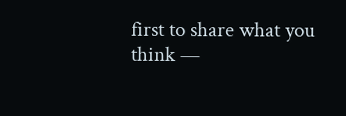first to share what you think —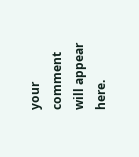your comment will appear here.